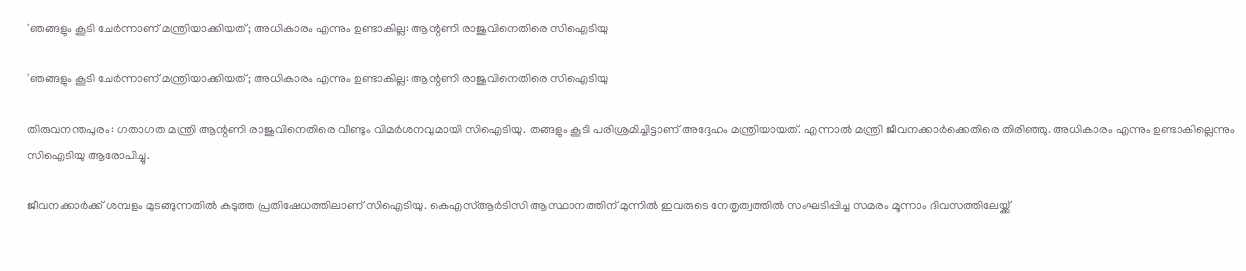'ഞങ്ങളും കൂടി ചേർന്നാണ് മന്ത്രിയാക്കിയത്; അധികാരം എന്നും ഉണ്ടാകില്ല: ആന്റണി രാജുവിനെതിരെ സിഐടിയു

'ഞങ്ങളും കൂടി ചേർന്നാണ് മന്ത്രിയാക്കിയത്; അധികാരം എന്നും ഉണ്ടാകില്ല: ആന്റണി രാജുവിനെതിരെ സിഐടിയു

തിരുവനന്തപുരം: ഗതാഗത മന്ത്രി ആന്റണി രാജുവിനെതിരെ വീണ്ടും വിമര്‍ശനവുമായി സിഐടിയു. തങ്ങളും കൂടി പരിശ്രമിച്ചിട്ടാണ് അദ്ദേഹം മന്ത്രിയായത്. എന്നാല്‍ മന്ത്രി ജീവനക്കാര്‍ക്കെതിരെ തിരിഞ്ഞു. അധികാരം എന്നും ഉണ്ടാകില്ലെന്നും സിഐടിയു ആരോപിച്ചു.

ജീവനക്കാര്‍ക്ക് ശമ്പളം മുടങ്ങുന്നതില്‍ കടുത്ത പ്രതിഷേധത്തിലാണ് സിഐടിയു. കെഎസ്‌ആര്‍ടിസി ആസ്ഥാനത്തിന് മുന്നില്‍ ഇവരുടെ നേതൃത്വത്തില്‍ സംഘടിപ്പിച്ച സമരം മൂന്നാം ദിവസത്തിലേയ്ക്ക്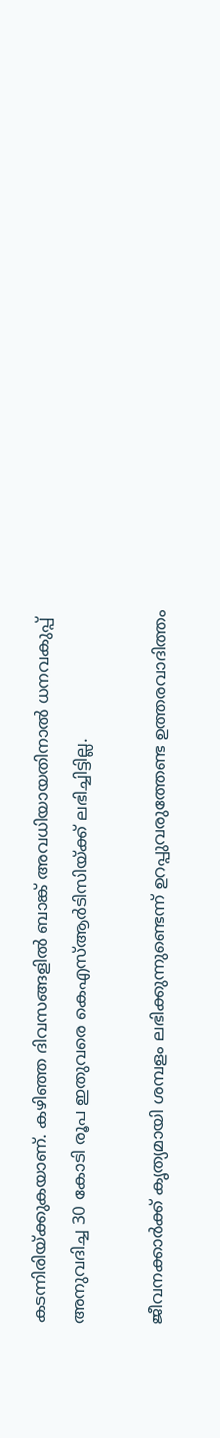കടന്നിരിയ്ക്കുകയാണ്. കഴിഞ്ഞ ദിവസങ്ങളില്‍ ബാങ്ക് അവധിയായതിനാല്‍ ധനവകുപ്പ് അനുവദിച്ച 30 കോടി രൂപ ഇതുവരെ കെഎസ്‌ആര്‍ടിസിയ്ക്ക് ലഭിച്ചിട്ടില്ല.

ജീവനക്കാര്‍ക്ക് കൃത്യമായി ശമ്പളം ലഭിക്കുന്നുണ്ടെന്ന് ഉറപ്പുവരുത്തേണ്ട ഉത്തരവാദിത്തം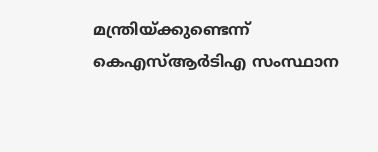മന്ത്രിയ്ക്കുണ്ടെന്ന് കെഎസ്‌ആര്‍ടിഎ സംസ്ഥാന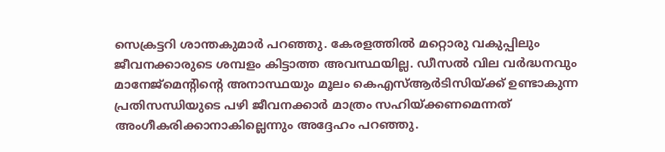സെക്രട്ടറി ശാന്തകുമാര്‍ പറഞ്ഞു. കേരളത്തില്‍ മറ്റൊരു വകുപ്പിലും ജീവനക്കാരുടെ ശമ്പളം കിട്ടാത്ത അവസ്ഥയില്ല. ഡീസല്‍ വില വര്‍ദ്ധനവും മാനേജ്‌മെന്റിന്റെ അനാസ്ഥയും മൂലം കെഎസ്‌ആര്‍ടിസിയ്ക്ക് ഉണ്ടാകുന്ന പ്രതിസന്ധിയുടെ പഴി ജീവനക്കാര്‍ മാത്രം സഹിയ്ക്കണമെന്നത് അംഗീകരിക്കാനാകില്ലെന്നും അദ്ദേഹം പറഞ്ഞു.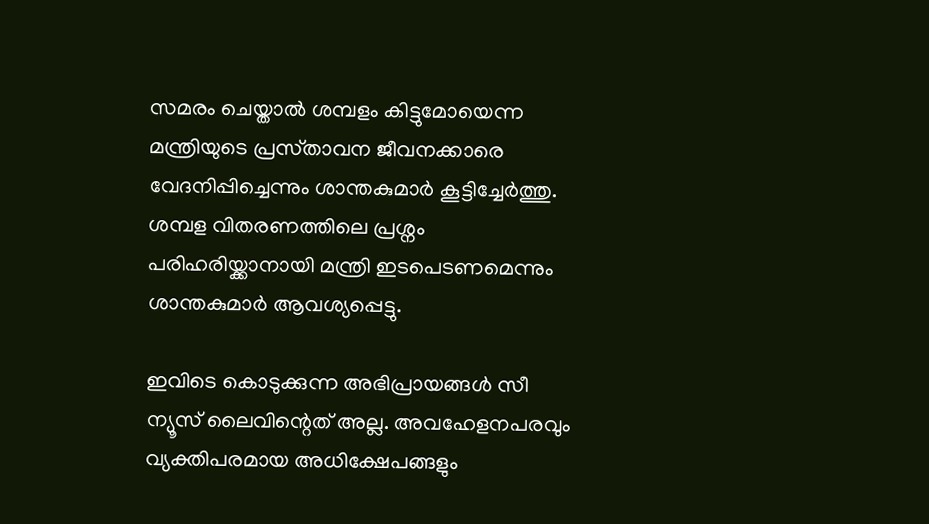സമരം ചെയ്താല്‍ ശമ്പളം കിട്ടുമോയെന്ന മന്ത്രിയുടെ പ്രസ്‌താവന ജീവനക്കാരെ വേദനിപ്പിച്ചെന്നും ശാന്തകുമാര്‍ കൂട്ടിച്ചേര്‍ത്തു. ശമ്പള വിതരണത്തിലെ പ്രശ്നം പരിഹരിയ്ക്കാനായി മന്ത്രി ഇടപെടണമെന്നും ശാന്തകുമാര്‍ ആവശ്യപ്പെട്ടു.

ഇവിടെ കൊടുക്കുന്ന അഭിപ്രായങ്ങള്‍ സീ ന്യൂസ് ലൈവിന്റെത് അല്ല. അവഹേളനപരവും വ്യക്തിപരമായ അധിക്ഷേപങ്ങളും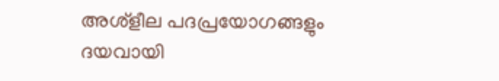അശ്‌ളീല പദപ്രയോഗങ്ങളും ദയവായി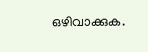ഒഴിവാക്കുക.